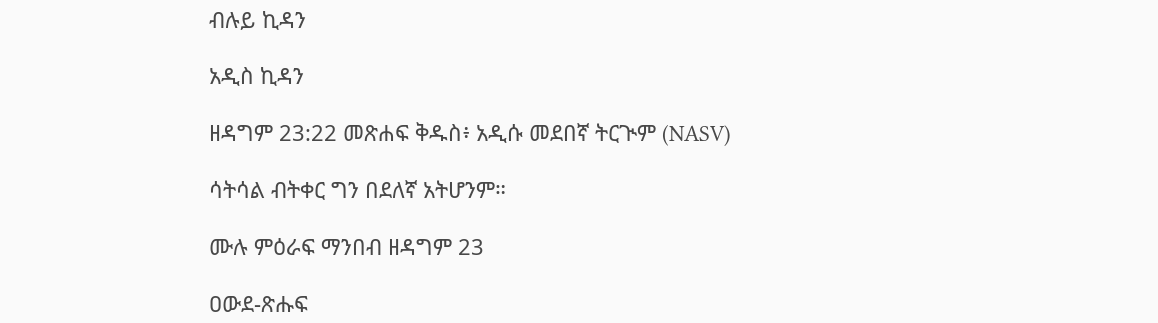ብሉይ ኪዳን

አዲስ ኪዳን

ዘዳግም 23:22 መጽሐፍ ቅዱስ፥ አዲሱ መደበኛ ትርጒም (NASV)

ሳትሳል ብትቀር ግን በደለኛ አትሆንም።

ሙሉ ምዕራፍ ማንበብ ዘዳግም 23

ዐውደ-ጽሑፍ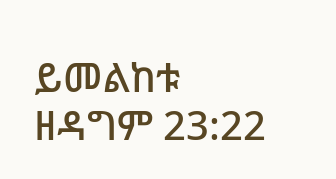ይመልከቱ ዘዳግም 23:22